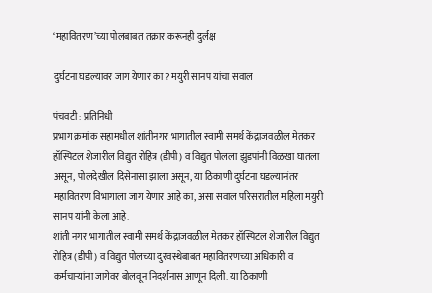‘महावितरण’च्या पोलबाबत तक्रार करूनही दुर्लक्ष

दुर्घटना घडल्यावर जाग येणार का? मयुरी सानप यांचा सवाल

पंचवटी : प्रतिनिधी
प्रभाग क्रमांक सहामधील शांतीनगर भागातील स्वामी समर्थ केंद्राजवळील मेतकर हॉस्पिटल शेजारील विद्युत रोहित्र (डीपी) व विद्युत पोलला झुडपांनी विळखा घातला असून, पोलदेखील दिसेनासा झाला असून, या ठिकाणी दुर्घटना घडल्यानंतर महावितरण विभागाला जाग येणार आहे का, असा सवाल परिसरातील महिला मयुरी सानप यांनी केला आहे.
शांती नगर भागातील स्वामी समर्थ केंद्राजवळील मेतकर हॉस्पिटल शेजारील विद्युत रोहित्र (डीपी) व विद्युत पोलच्या दुरवस्थेबाबत महावितरणच्या अधिकारी व कर्मचार्‍यांना जागेवर बोलवून निदर्शनास आणून दिली. या ठिकाणी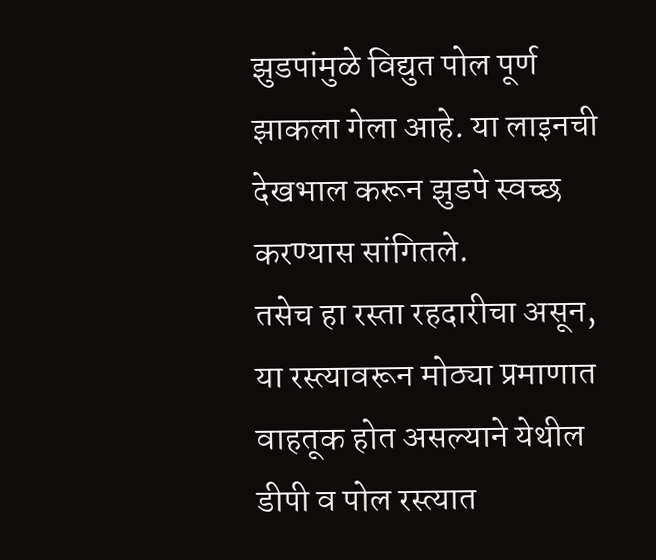झुडपांमुळे विद्युत पोल पूर्ण झाकला गेला आहे. या लाइनची देखभाल करून झुडपे स्वच्छ करण्यास सांगितले.
तसेच हा रस्ता रहदारीचा असून, या रस्त्यावरून मोठ्या प्रमाणात वाहतूक होत असल्याने येथील डीपी व पोल रस्त्यात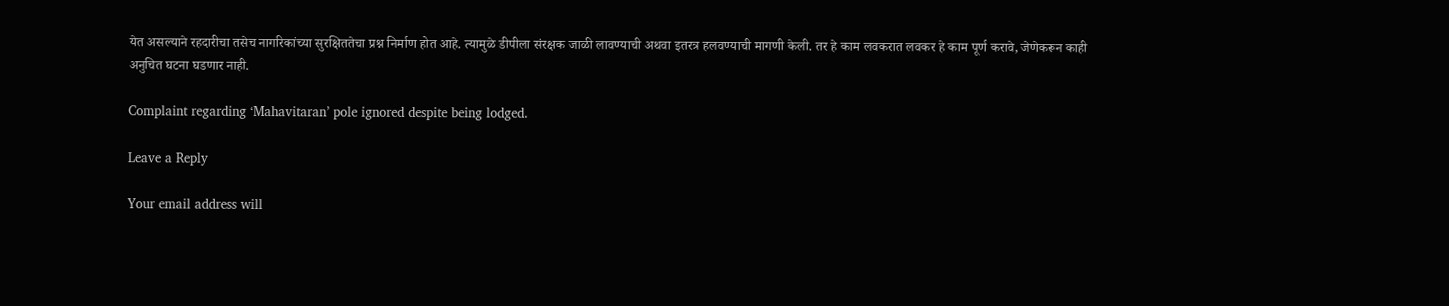येत असल्याने रहदारीचा तसेच नागरिकांच्या सुरक्षिततेचा प्रश्न निर्माण होत आहे. त्यामुळे डीपीला संरक्षक जाळी लावण्याची अथवा इतरत्र हलवण्याची मागणी केली. तर हे काम लवकरात लवकर हे काम पूर्ण करावे, जेणेकरून काही अनुचित घटना घडणार नाही.

Complaint regarding ‘Mahavitaran’ pole ignored despite being lodged.

Leave a Reply

Your email address will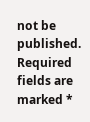not be published. Required fields are marked *